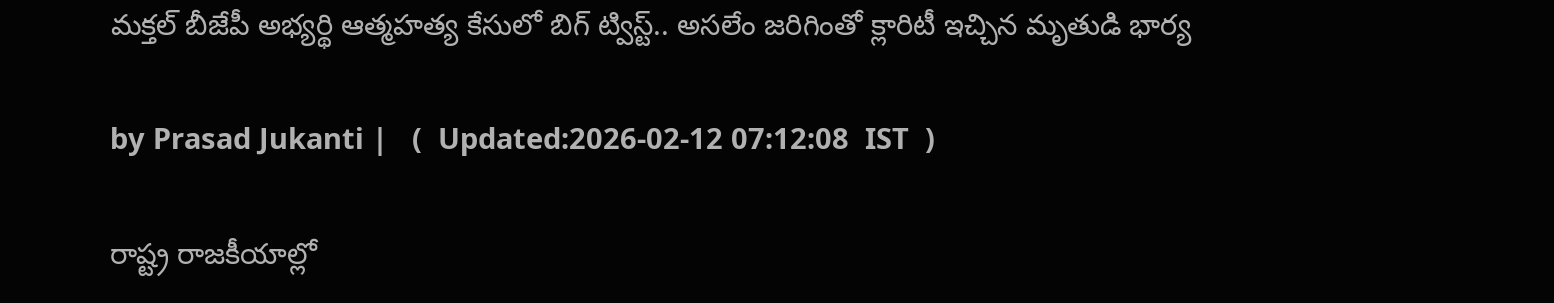మక్తల్ బీజేపీ అభ్యర్థి ఆత్మహత్య కేసులో బిగ్ ట్విస్ట్.. అసలేం జరిగింతో క్లారిటీ ఇచ్చిన మృతుడి భార్య

by Prasad Jukanti |   (  Updated:2026-02-12 07:12:08  IST  )

రాష్ట్ర రాజకీయాల్లో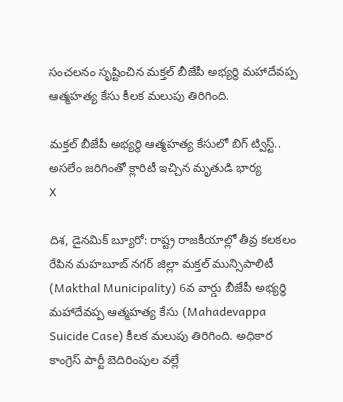సంచలనం సృష్టించిన మక్తల్ బీజేపీ అభ్యర్థి మహాదేవప్ప ఆత్మహత్య కేసు కీలక మలుపు తిరిగింది.

మక్తల్ బీజేపీ అభ్యర్థి ఆత్మహత్య కేసులో బిగ్ ట్విస్ట్.. అసలేం జరిగింతో క్లారిటీ ఇచ్చిన మృతుడి భార్య
X

దిశ, డైనమిక్ బ్యూరో: రాష్ట్ర రాజకీయాల్లో తీవ్ర కలకలం రేపిన మహబూబ్ నగర్ జిల్లా మక్తల్ మున్సిపాలిటీ (Makthal Municipality) 6వ వార్డు బీజేపీ అభ్యర్థి మహాదేవప్ప ఆత్మహత్య కేసు (Mahadevappa Suicide Case) కీలక మలుపు తిరిగింది. అధికార కాంగ్రెస్ పార్టీ బెదిరింపుల వల్లే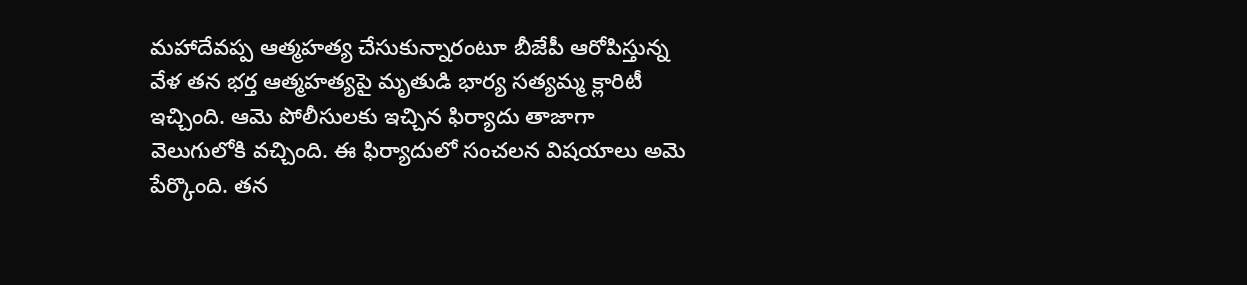మహాదేవప్ప ఆత్మహత్య చేసుకున్నారంటూ బీజేపీ ఆరోపిస్తున్న వేళ తన భర్త ఆత్మహత్యపై మృతుడి భార్య సత్యమ్మ క్లారిటీ ఇచ్చింది. ఆమె పోలీసులకు ఇచ్చిన ఫిర్యాదు తాజాగా వెలుగులోకి వచ్చింది. ఈ ఫిర్యాదులో సంచలన విషయాలు అమె పేర్కొంది. తన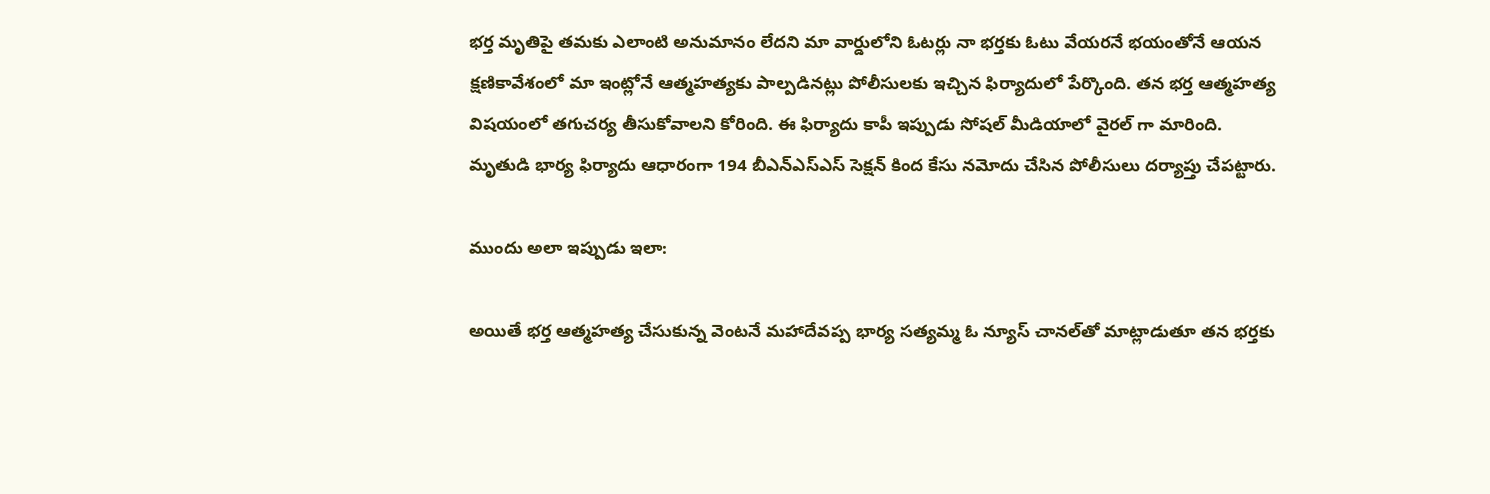భర్త మృతిపై తమకు ఎలాంటి అనుమానం లేదని మా వార్డులోని ఓటర్లు నా భర్తకు ఓటు వేయరనే భయంతోనే ఆయన క్షణికావేశంలో మా ఇంట్లోనే ఆత్మహత్యకు పాల్పడినట్లు పోలీసులకు ఇచ్చిన ఫిర్యాదులో పేర్కొంది. తన భర్త ఆత్మహత్య విషయంలో తగుచర్య తీసుకోవాలని కోరింది. ఈ ఫిర్యాదు కాపీ ఇప్పుడు సోషల్ మీడియాలో వైరల్ గా మారింది. మృతుడి భార్య ఫిర్యాదు ఆధారంగా 194 బీఎన్ఎస్ఎస్ సెక్షన్ కింద కేసు నమోదు చేసిన పోలీసులు దర్యాప్తు చేపట్టారు.

ముందు అలా ఇప్పుడు ఇలా:

అయితే భర్త ఆత్మహత్య చేసుకున్న వెంటనే మహాదేవప్ప భార్య సత్యమ్మ ఓ న్యూస్ చానల్‍తో మాట్లాడుతూ తన భర్తకు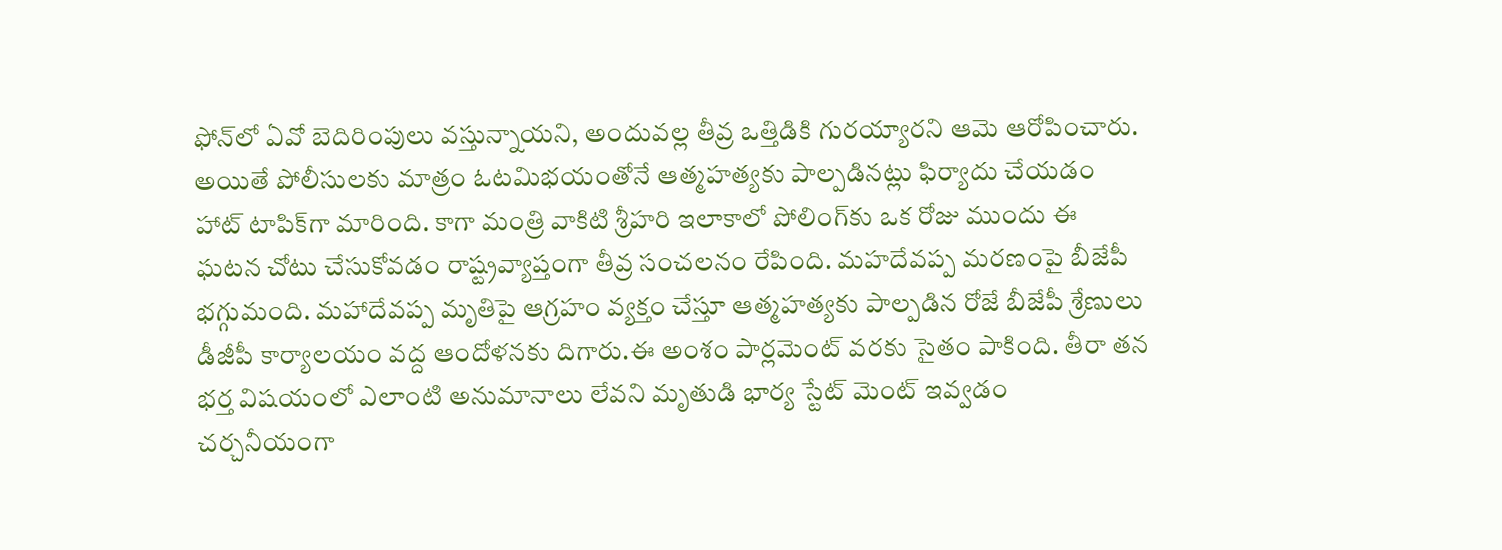ఫోన్‍లో ఏవో బెదిరింపులు వస్తున్నాయని, అందువల్ల తీవ్ర ఒత్తిడికి గురయ్యారని ఆమె ఆరోపించారు. అయితే పోలీసులకు మాత్రం ఓటమిభయంతోనే ఆత్మహత్యకు పాల్పడినట్లు ఫిర్యాదు చేయడం హాట్ టాపిక్‍గా మారింది. కాగా మంత్రి వాకిటి శ్రీహరి ఇలాకాలో పోలింగ్‍కు ఒక రోజు ముందు ఈ ఘటన చోటు చేసుకోవడం రాష్ట్రవ్యాప్తంగా తీవ్ర సంచలనం రేపింది. మహదేవప్ప మరణంపై బీజేపీ భగ్గుమంది. మహాదేవప్ప మృతిపై ఆగ్రహం వ్యక్తం చేస్తూ ఆత్మహత్యకు పాల్పడిన రోజే బీజేపీ శ్రేణులు డీజీపీ కార్యాలయం వద్ద ఆందోళనకు దిగారు.ఈ అంశం పార్లమెంట్ వరకు సైతం పాకింది. తీరా తన భర్త విషయంలో ఎలాంటి అనుమానాలు లేవని మృతుడి భార్య స్టేట్ మెంట్ ఇవ్వడం చర్చనీయంగా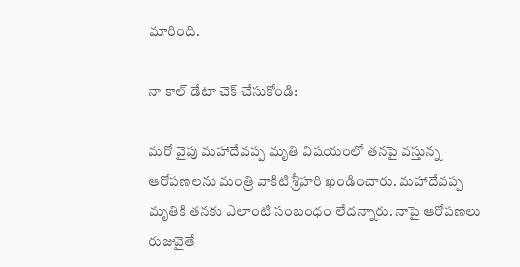మారింది.

నా కాల్ డేటా చెక్ చేసుకోండి:

మరో వైపు మహాదేవప్ప మృతి విషయంలో తనపై వస్తున్న ఆరోపణలను మంత్రి వాకిటి శ్రీహరి ఖండించారు. మహాదేవప్ప మృతికి తనకు ఎలాంటి సంబంధం లేదన్నారు. నాపై ఆరోపణలు రుజువైతే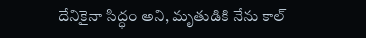దేనికైనా సిద్ధం అని, మృతుడికి నేను కాల్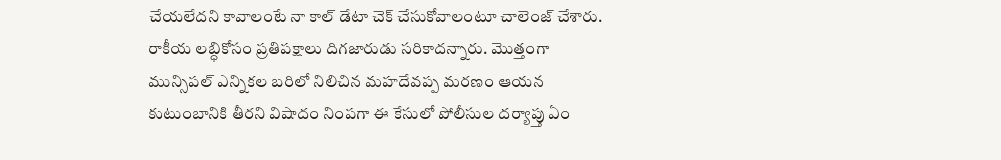చేయలేదని కావాలంటే నా కాల్ డేటా చెక్ చేసుకోవాలంటూ చాలెంజ్ చేశారు. రాకీయ లబ్ధికోసం ప్రతిపక్షాలు దిగజారుడు సరికాదన్నారు. మొత్తంగా మున్సిపల్ ఎన్నికల బరిలో నిలిచిన మహదేవప్ప మరణం ఆయన కుటుంబానికి తీరని విషాదం నింపగా ఈ కేసులో పోలీసుల దర్యాప్తు ఏం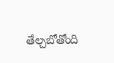తేల్చబోతోంది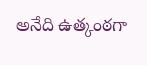అనేది ఉత్కంఠగా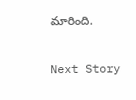మారింది.

Next Story